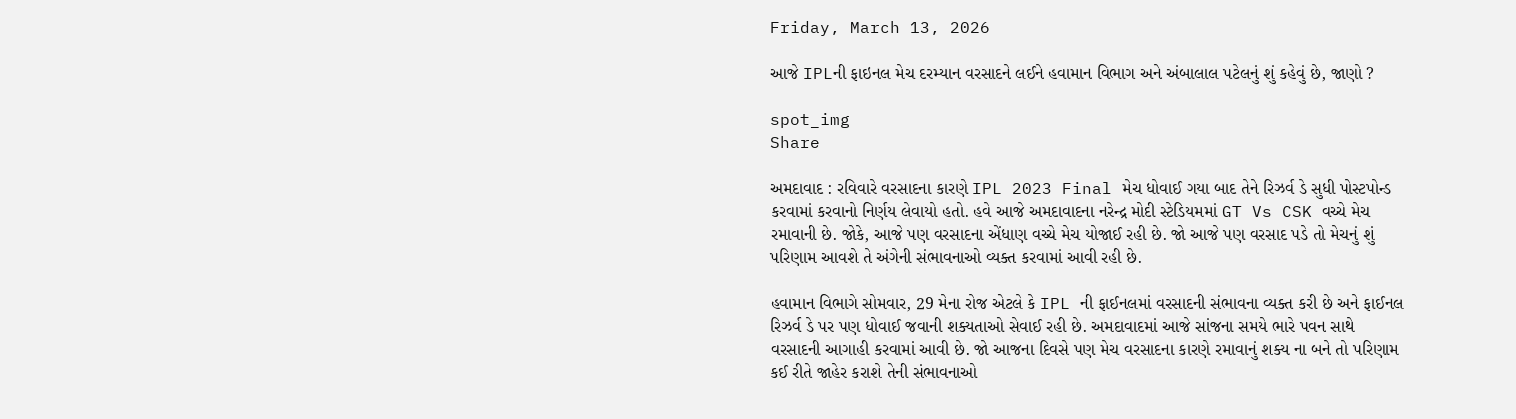Friday, March 13, 2026

આજે IPLની ફાઇનલ મેચ દરમ્યાન વરસાદને લઈને હવામાન વિભાગ અને અંબાલાલ પટેલનું શું કહેવું છે, જાણો ?

spot_img
Share

અમદાવાદ : રવિવારે વરસાદના કારણે IPL 2023 Final મેચ ધોવાઈ ગયા બાદ તેને રિઝર્વ ડે સુધી પોસ્ટપોન્ડ કરવામાં કરવાનો નિર્ણય લેવાયો હતો. હવે આજે અમદાવાદના નરેન્દ્ર મોદી સ્ટેડિયમમાં GT Vs CSK વચ્ચે મેચ રમાવાની છે. જોકે, આજે પણ વરસાદના એંધાણ વચ્ચે મેચ યોજાઈ રહી છે. જો આજે પણ વરસાદ પડે તો મેચનું શું પરિણામ આવશે તે અંગેની સંભાવનાઓ વ્યક્ત કરવામાં આવી રહી છે.

હવામાન વિભાગે સોમવાર, 29 મેના રોજ એટલે કે IPL ની ફાઈનલમાં વરસાદની સંભાવના વ્યક્ત કરી છે અને ફાઈનલ રિઝર્વ ડે પર પણ ધોવાઈ જવાની શક્યતાઓ સેવાઈ રહી છે. અમદાવાદમાં આજે સાંજના સમયે ભારે પવન સાથે વરસાદની આગાહી કરવામાં આવી છે. જો આજના દિવસે પણ મેચ વરસાદના કારણે રમાવાનું શક્ય ના બને તો પરિણામ કઈ રીતે જાહેર કરાશે તેની સંભાવનાઓ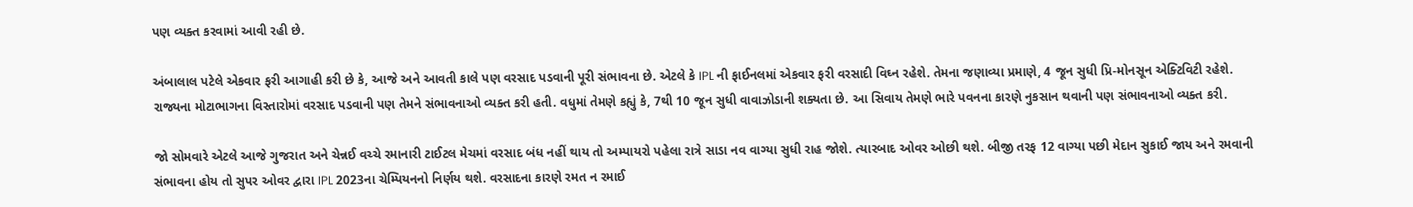પણ વ્યક્ત કરવામાં આવી રહી છે.

અંબાલાલ પટેલે એકવાર ફરી આગાહી કરી છે કે, આજે અને આવતી કાલે પણ વરસાદ પડવાની પૂરી સંભાવના છે. એટલે કે IPL ની ફાઈનલમાં એકવાર ફરી વરસાદી વિઘ્ન રહેશે. તેમના જણાવ્યા પ્રમાણે, 4 જૂન સુધી પ્રિ-મોનસૂન એક્ટિવિટી રહેશે. રાજ્યના મોટાભાગના વિસ્તારોમાં વરસાદ પડવાની પણ તેમને સંભાવનાઓ વ્યક્ત કરી હતી. વધુમાં તેમણે કહ્યું કે, 7થી 10 જૂન સુધી વાવાઝોડાની શક્યતા છે. આ સિવાય તેમણે ભારે પવનના કારણે નુકસાન થવાની પણ સંભાવનાઓ વ્યક્ત કરી.

જો સોમવારે એટલે આજે ગુજરાત અને ચેન્નઈ વચ્ચે રમાનારી ટાઈટલ મેચમાં વરસાદ બંધ નહીં થાય તો અમ્પાયરો પહેલા રાત્રે સાડા નવ વાગ્યા સુધી રાહ જોશે. ત્યારબાદ ઓવર ઓછી થશે. બીજી તરફ 12 વાગ્યા પછી મેદાન સુકાઈ જાય અને રમવાની સંભાવના હોય તો સુપર ઓવર દ્વારા IPL 2023ના ચેમ્પિયનનો નિર્ણય થશે. વરસાદના કારણે રમત ન રમાઈ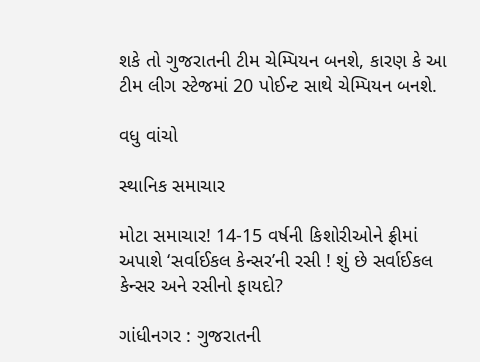શકે તો ગુજરાતની ટીમ ચેમ્પિયન બનશે, કારણ કે આ ટીમ લીગ સ્ટેજમાં 20 પોઈન્ટ સાથે ચેમ્પિયન બનશે.

વધુ વાંચો

સ્થાનિક સમાચાર

મોટા સમાચાર! 14-15 વર્ષની કિશોરીઓને ફ્રીમાં અપાશે ‘સર્વાઈકલ કેન્સર’ની રસી ! શું છે સર્વાઈકલ કેન્સર અને રસીનો ફાયદો?

ગાંધીનગર : ગુજરાતની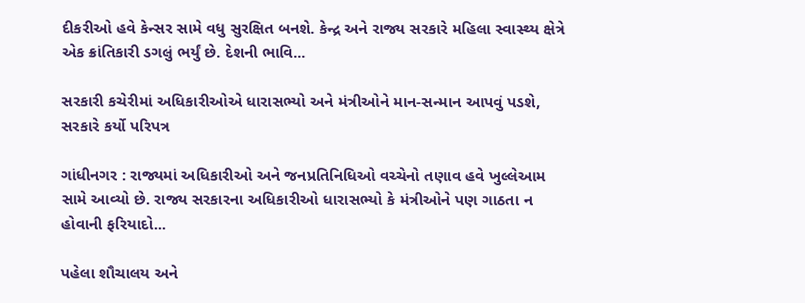દીકરીઓ હવે કેન્સર સામે વધુ સુરક્ષિત બનશે. કેન્દ્ર અને રાજ્ય સરકારે મહિલા સ્વાસ્થ્ય ક્ષેત્રે એક ક્રાંતિકારી ડગલું ભર્યું છે. દેશની ભાવિ...

સરકારી કચેરીમાં અધિકારીઓએ ધારાસભ્યો અને મંત્રીઓને માન-સન્માન આપવું પડશે, સરકારે કર્યો પરિપત્ર

ગાંધીનગર : રાજ્યમાં અધિકારીઓ અને જનપ્રતિનિધિઓ વચ્ચેનો તણાવ હવે ખુલ્લેઆમ સામે આવ્યો છે. રાજ્ય સરકારના અધિકારીઓ ધારાસભ્યો કે મંત્રીઓને પણ ગાઠતા ન હોવાની ફરિયાદો...

પહેલા શૌચાલય અને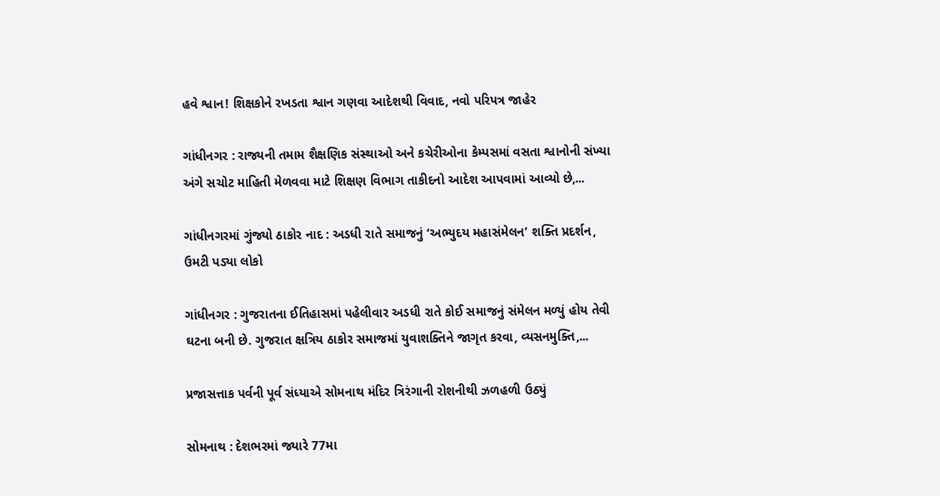હવે શ્વાન! શિક્ષકોને રખડતા શ્વાન ગણવા આદેશથી વિવાદ, નવો પરિપત્ર જાહેર

ગાંધીનગર : રાજ્યની તમામ શૈક્ષણિક સંસ્થાઓ અને કચેરીઓના કેમ્પસમાં વસતા શ્વાનોની સંખ્યા અંગે સચોટ માહિતી મેળવવા માટે શિક્ષણ વિભાગ તાકીદનો આદેશ આપવામાં આવ્યો છે,...

ગાંધીનગરમાં ગુંજ્યો ઠાકોર નાદ : અડધી રાતે સમાજનું ‘અભ્યુદય મહાસંમેલન’ શક્તિ પ્રદર્શન, ઉમટી પડ્યા લોકો

ગાંધીનગર : ગુજરાતના ઈતિહાસમાં પહેલીવાર અડધી રાતે કોઈ સમાજનું સંમેલન મળ્યું હોય તેવી ઘટના બની છે. ગુજરાત ક્ષત્રિય ઠાકોર સમાજમાં યુવાશક્તિને જાગૃત કરવા, વ્યસનમુક્તિ,...

પ્રજાસત્તાક પર્વની પૂર્વ સંધ્યાએ સોમનાથ મંદિર ત્રિરંગાની રોશનીથી ઝળહળી ઉઠ્યું

સોમનાથ : દેશભરમાં જ્યારે 77મા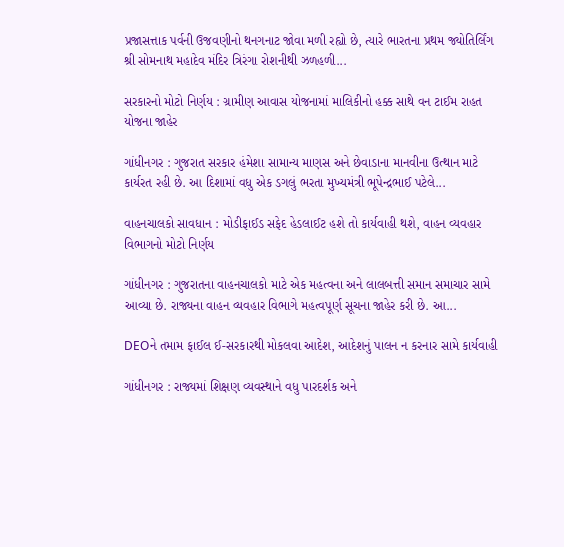પ્રજાસત્તાક પર્વની ઉજવણીનો થનગનાટ જોવા મળી રહ્યો છે, ત્યારે ભારતના પ્રથમ જ્યોતિર્લિંગ શ્રી સોમનાથ મહાદેવ મંદિર ત્રિરંગા રોશનીથી ઝળહળી...

સરકારનો મોટો નિર્ણય : ગ્રામીણ આવાસ યોજનામાં માલિકીનો હક્ક સાથે વન ટાઈમ રાહત યોજના જાહેર

ગાંધીનગર : ગુજરાત સરકાર હંમેશા સામાન્ય માણસ અને છેવાડાના માનવીના ઉત્થાન માટે કાર્યરત રહી છે. આ દિશામાં વધુ એક ડગલું ભરતા મુખ્યમંત્રી ભૂપેન્દ્રભાઈ પટેલે...

વાહનચાલકો સાવધાન : મોડીફાઈડ સફેદ હેડલાઈટ હશે તો કાર્યવાહી થશે, વાહન વ્યવહાર વિભાગનો મોટો નિર્ણય

ગાંધીનગર : ગુજરાતના વાહનચાલકો માટે એક મહત્વના અને લાલબત્તી સમાન સમાચાર સામે આવ્યા છે. રાજ્યના વાહન વ્યવહાર વિભાગે મહત્વપૂર્ણ સૂચના જાહેર કરી છે. આ...

DEOને તમામ ફાઈલ ઈ-સરકારથી મોકલવા આદેશ, આદેશનું પાલન ન કરનાર સામે કાર્યવાહી

ગાંધીનગર : રાજ્યમાં શિક્ષણ વ્યવસ્થાને વધુ પારદર્શક અને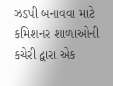ઝડપી બનાવવા માટે કમિશનર શાળાઓની કચેરી દ્વારા એક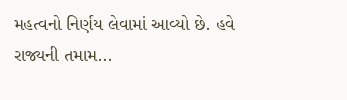મહત્વનો નિર્ણય લેવામાં આવ્યો છે. હવે રાજ્યની તમામ...